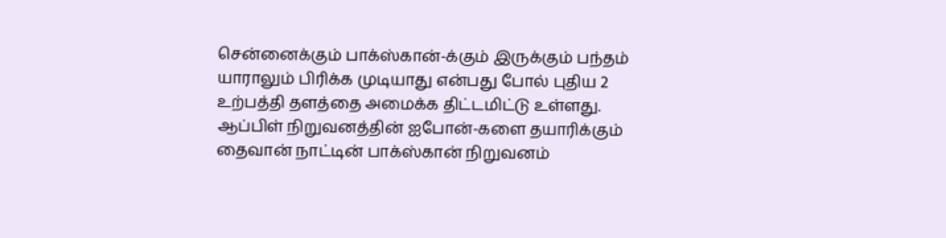சென்னைக்கும் பாக்ஸ்கான்-க்கும் இருக்கும் பந்தம் யாராலும் பிரிக்க முடியாது என்பது போல் புதிய 2 உற்பத்தி தளத்தை அமைக்க திட்டமிட்டு உள்ளது.
ஆப்பிள் நிறுவனத்தின் ஐபோன்-களை தயாரிக்கும் தைவான் நாட்டின் பாக்ஸ்கான் நிறுவனம்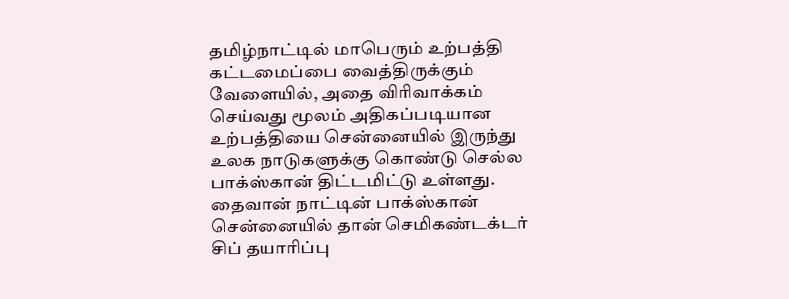தமிழ்நாட்டில் மாபெரும் உற்பத்தி கட்டமைப்பை வைத்திருக்கும் வேளையில், அதை விரிவாக்கம் செய்வது மூலம் அதிகப்படியான உற்பத்தியை சென்னையில் இருந்து உலக நாடுகளுக்கு கொண்டு செல்ல பாக்ஸ்கான் திட்டமிட்டு உள்ளது.
தைவான் நாட்டின் பாக்ஸ்கான் சென்னையில் தான் செமிகண்டக்டர் சிப் தயாரிப்பு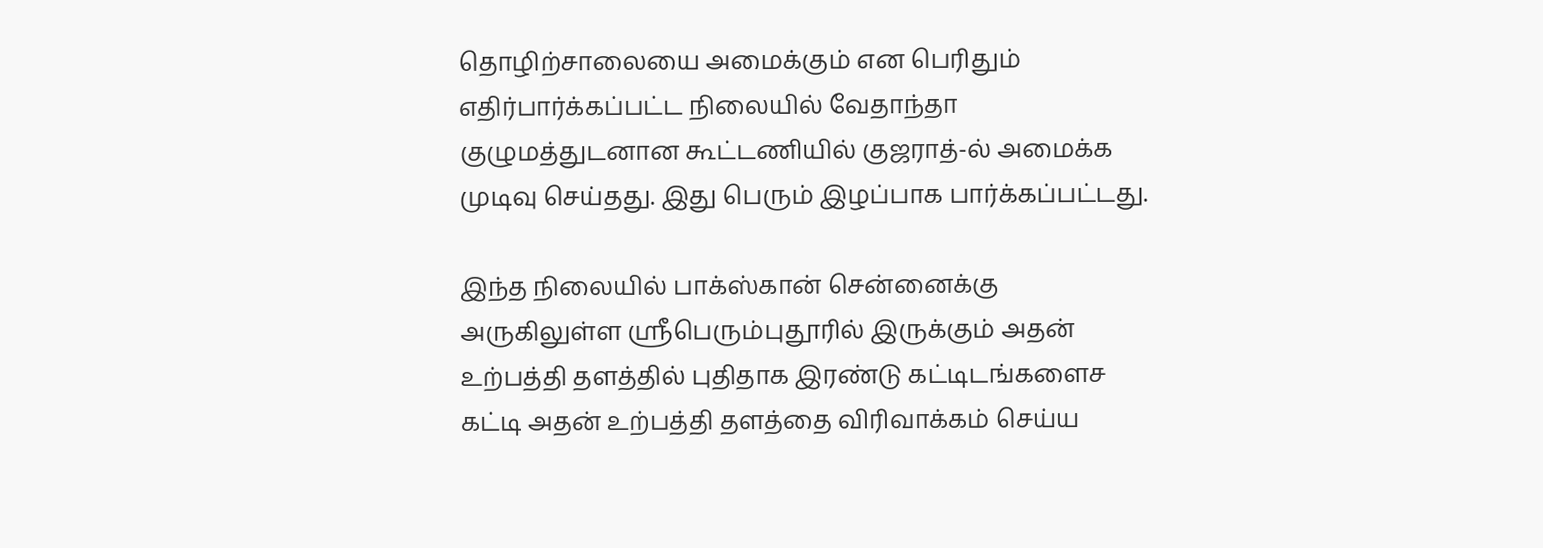தொழிற்சாலையை அமைக்கும் என பெரிதும் எதிர்பார்க்கப்பட்ட நிலையில் வேதாந்தா குழுமத்துடனான கூட்டணியில் குஜராத்-ல் அமைக்க முடிவு செய்தது. இது பெரும் இழப்பாக பார்க்கப்பட்டது.

இந்த நிலையில் பாக்ஸ்கான் சென்னைக்கு அருகிலுள்ள ஸ்ரீபெரும்புதூரில் இருக்கும் அதன் உற்பத்தி தளத்தில் புதிதாக இரண்டு கட்டிடங்களைச கட்டி அதன் உற்பத்தி தளத்தை விரிவாக்கம் செய்ய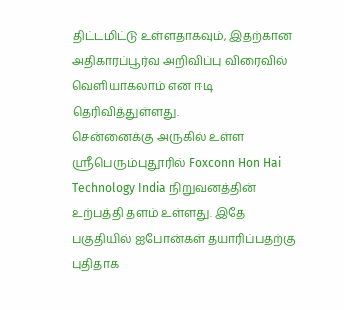திட்டமிட்டு உள்ளதாகவும், இதற்கான அதிகாரப்பூர்வ அறிவிப்பு விரைவில் வெளியாகலாம் என ஈடி தெரிவித்துள்ளது.
சென்னைக்கு அருகில் உள்ள ஸ்ரீபெரும்புதூரில் Foxconn Hon Hai Technology India நிறுவனத்தின் உற்பத்தி தளம் உள்ளது. இதே பகுதியில் ஐபோன்கள் தயாரிப்பதற்கு புதிதாக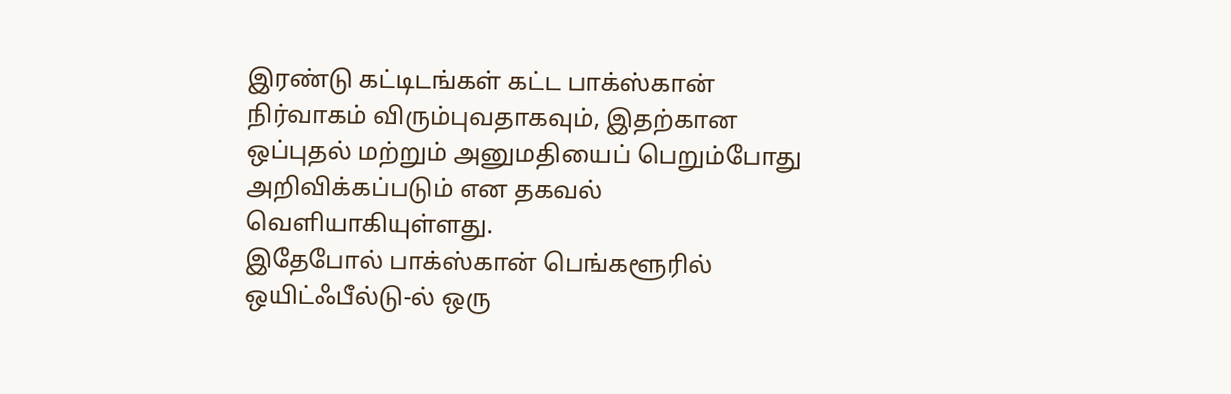இரண்டு கட்டிடங்கள் கட்ட பாக்ஸ்கான் நிர்வாகம் விரும்புவதாகவும், இதற்கான ஒப்புதல் மற்றும் அனுமதியைப் பெறும்போது அறிவிக்கப்படும் என தகவல் வெளியாகியுள்ளது.
இதேபோல் பாக்ஸ்கான் பெங்களூரில் ஒயிட்ஃபீல்டு-ல் ஒரு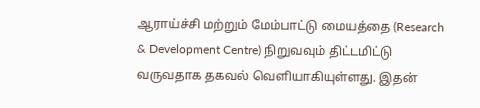ஆராய்ச்சி மற்றும் மேம்பாட்டு மையத்தை (Research & Development Centre) நிறுவவும் திட்டமிட்டு வருவதாக தகவல் வெளியாகியுள்ளது. இதன்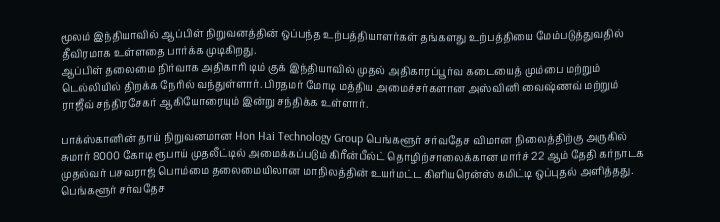மூலம் இந்தியாவில் ஆப்பிள் நிறுவனத்தின் ஒப்பந்த உற்பத்தியாளர்கள் தங்களது உற்பத்தியை மேம்படுத்துவதில் தீவிரமாக உள்ளதை பார்க்க முடிகிறது.
ஆப்பிள் தலைமை நிர்வாக அதிகாரி டிம் குக் இந்தியாவில் முதல் அதிகாரப்பூர்வ கடையைத் மும்பை மற்றும் டெல்லியில் திறக்க நேரில் வந்துள்ளார். பிரதமர் மோடி மத்திய அமைச்சர்களான அஸ்வினி வைஷ்ணவ் மற்றும் ராஜீவ் சந்திரசேகர் ஆகியோரையும் இன்று சந்திக்க உள்ளார்.

பாக்ஸ்கானின் தாய் நிறுவனமான Hon Hai Technology Group பெங்களூர் சர்வதேச விமான நிலைத்திற்கு அருகில் சுமார் 8000 கோடி ரூபாய் முதலீட்டில் அமைக்கப்படும் கிரீன்பீல்ட் தொழிற்சாலைக்கான மார்ச் 22 ஆம் தேதி கர்நாடக முதல்வர் பசவராஜ் பொம்மை தலைமையிலான மாநிலத்தின் உயர்மட்ட கிளியரென்ஸ் கமிட்டி ஒப்புதல் அளித்தது.
பெங்களூர் சர்வதேச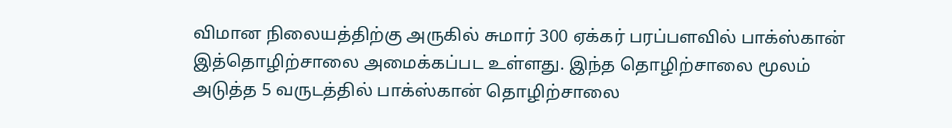விமான நிலையத்திற்கு அருகில் சுமார் 300 ஏக்கர் பரப்பளவில் பாக்ஸ்கான் இத்தொழிற்சாலை அமைக்கப்பட உள்ளது. இந்த தொழிற்சாலை மூலம் அடுத்த 5 வருடத்தில் பாக்ஸ்கான் தொழிற்சாலை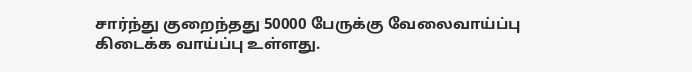சார்ந்து குறைந்தது 50000 பேருக்கு வேலைவாய்ப்பு கிடைக்க வாய்ப்பு உள்ளது.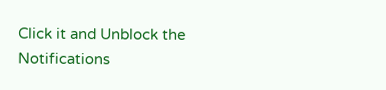Click it and Unblock the Notifications